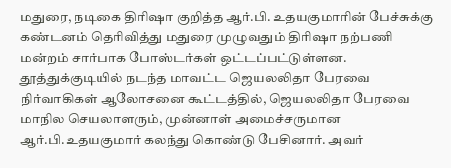மதுரை, நடிகை திரிஷா குறித்த ஆர்.பி. உதயகுமாரின் பேச்சுக்கு கண்டனம் தெரிவித்து மதுரை முழுவதும் திரிஷா நற்பணி மன்றம் சார்பாக போஸ்டர்கள் ஒட்டப்பட்டுள்ளன. தூத்துக்குடியில் நடந்த மாவட்ட ஜெயலலிதா பேரவை நிர்வாகிகள் ஆலோசனை கூட்டத்தில், ஜெயலலிதா பேரவை மாநில செயலாளரும், முன்னாள் அமைச்சருமான ஆர்.பி.உதயகுமார் கலந்து கொண்டு பேசினார். அவர்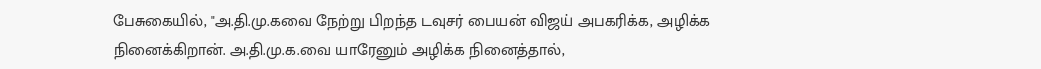பேசுகையில், "அ.தி.மு.கவை நேற்று பிறந்த டவுசர் பையன் விஜய் அபகரிக்க, அழிக்க நினைக்கிறான். அ.தி.மு.க.வை யாரேனும் அழிக்க நினைத்தால்,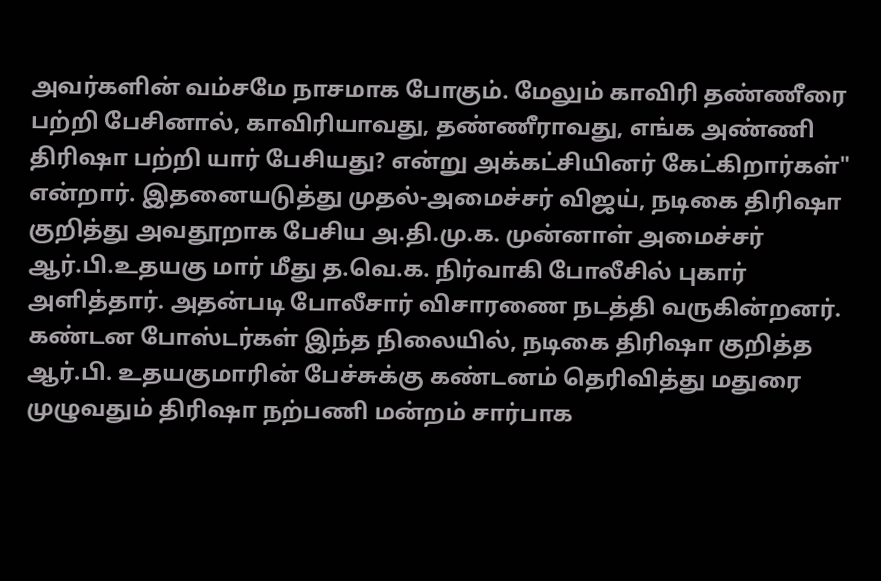அவர்களின் வம்சமே நாசமாக போகும். மேலும் காவிரி தண்ணீரை பற்றி பேசினால், காவிரியாவது, தண்ணீராவது, எங்க அண்ணி திரிஷா பற்றி யார் பேசியது? என்று அக்கட்சியினர் கேட்கிறார்கள்" என்றார். இதனையடுத்து முதல்-அமைச்சர் விஜய், நடிகை திரிஷா குறித்து அவதூறாக பேசிய அ.தி.மு.க. முன்னாள் அமைச்சர் ஆர்.பி.உதயகு மார் மீது த.வெ.க. நிர்வாகி போலீசில் புகார் அளித்தார். அதன்படி போலீசார் விசாரணை நடத்தி வருகின்றனர். கண்டன போஸ்டர்கள் இந்த நிலையில், நடிகை திரிஷா குறித்த ஆர்.பி. உதயகுமாரின் பேச்சுக்கு கண்டனம் தெரிவித்து மதுரை முழுவதும் திரிஷா நற்பணி மன்றம் சார்பாக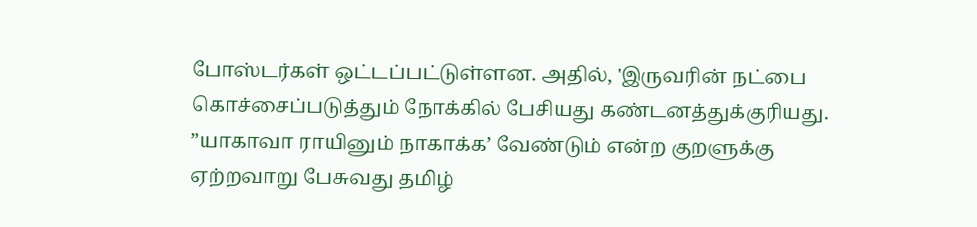போஸ்டர்கள் ஒட்டப்பட்டுள்ளன. அதில், 'இருவரின் நட்பை கொச்சைப்படுத்தும் நோக்கில் பேசியது கண்டனத்துக்குரியது. ”யாகாவா ராயினும் நாகாக்க’ வேண்டும் என்ற குறளுக்கு ஏற்றவாறு பேசுவது தமிழ்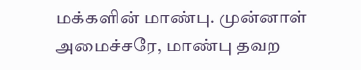மக்களின் மாண்பு. முன்னாள் அமைச்சரே, மாண்பு தவற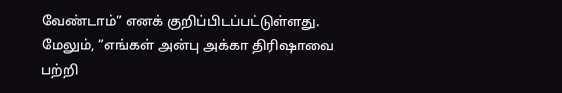வேண்டாம்” எனக் குறிப்பிடப்பட்டுள்ளது. மேலும், ”எங்கள் அன்பு அக்கா திரிஷாவை பற்றி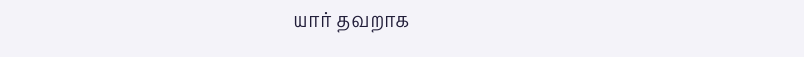யார் தவறாக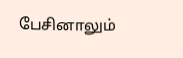பேசினாலும்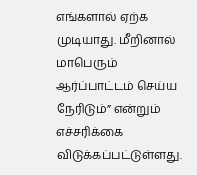எங்களால் ஏற்க முடியாது. மீறினால் மாபெரும் ஆர்ப்பாட்டம் செய்ய நேரிடும்” என்றும் எச்சரிக்கை விடுக்கப்பட்டுள்ளது.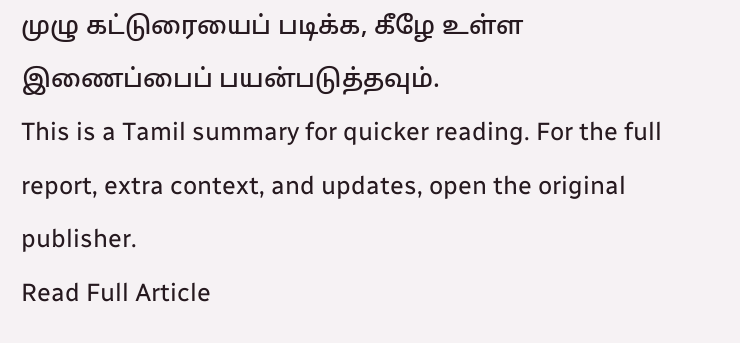முழு கட்டுரையைப் படிக்க, கீழே உள்ள இணைப்பைப் பயன்படுத்தவும்.
This is a Tamil summary for quicker reading. For the full report, extra context, and updates, open the original publisher.
Read Full Article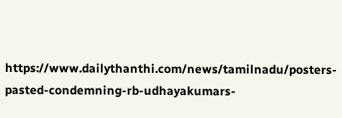https://www.dailythanthi.com/news/tamilnadu/posters-pasted-condemning-rb-udhayakumars-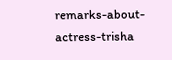remarks-about-actress-trisha